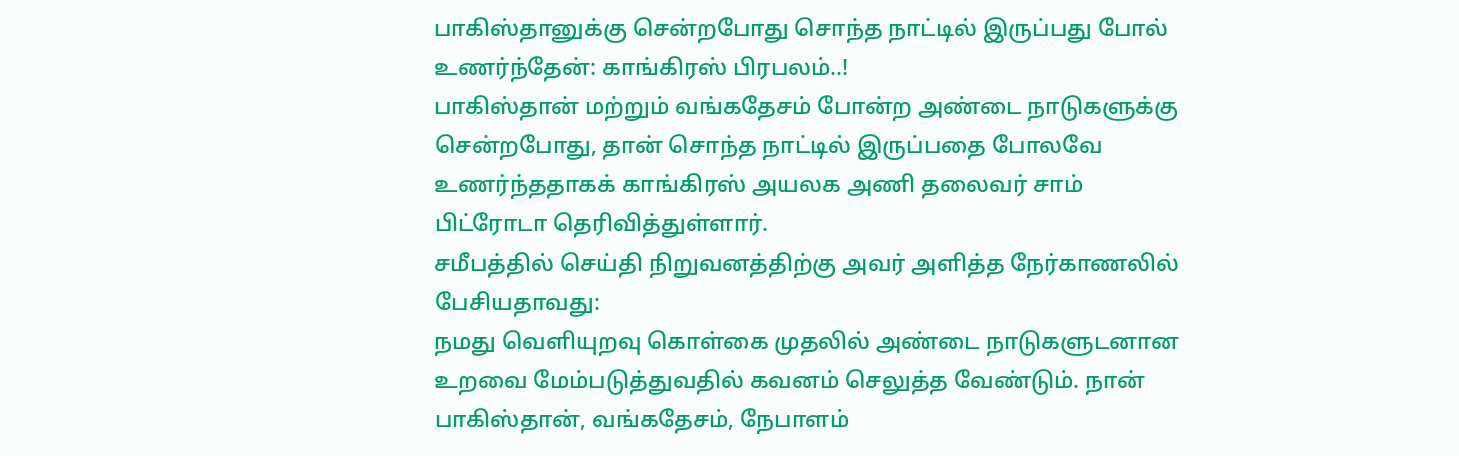பாகிஸ்தானுக்கு சென்றபோது சொந்த நாட்டில் இருப்பது போல் உணர்ந்தேன்: காங்கிரஸ் பிரபலம்..!
பாகிஸ்தான் மற்றும் வங்கதேசம் போன்ற அண்டை நாடுகளுக்கு சென்றபோது, தான் சொந்த நாட்டில் இருப்பதை போலவே உணர்ந்ததாகக் காங்கிரஸ் அயலக அணி தலைவர் சாம் பிட்ரோடா தெரிவித்துள்ளார்.
சமீபத்தில் செய்தி நிறுவனத்திற்கு அவர் அளித்த நேர்காணலில் பேசியதாவது:
நமது வெளியுறவு கொள்கை முதலில் அண்டை நாடுகளுடனான உறவை மேம்படுத்துவதில் கவனம் செலுத்த வேண்டும். நான் பாகிஸ்தான், வங்கதேசம், நேபாளம்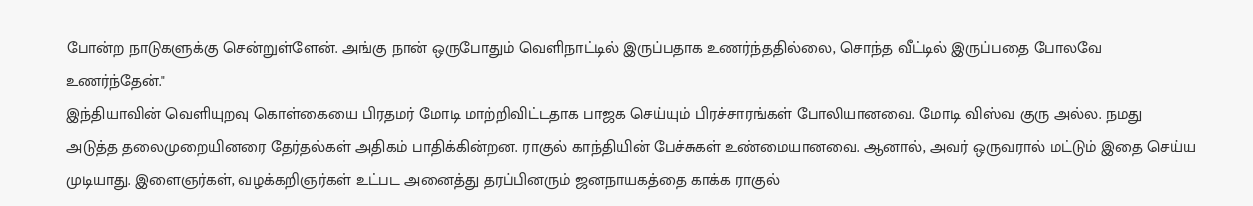போன்ற நாடுகளுக்கு சென்றுள்ளேன். அங்கு நான் ஒருபோதும் வெளிநாட்டில் இருப்பதாக உணர்ந்ததில்லை, சொந்த வீட்டில் இருப்பதை போலவே உணர்ந்தேன்."
இந்தியாவின் வெளியுறவு கொள்கையை பிரதமர் மோடி மாற்றிவிட்டதாக பாஜக செய்யும் பிரச்சாரங்கள் போலியானவை. மோடி விஸ்வ குரு அல்ல. நமது அடுத்த தலைமுறையினரை தேர்தல்கள் அதிகம் பாதிக்கின்றன. ராகுல் காந்தியின் பேச்சுகள் உண்மையானவை. ஆனால், அவர் ஒருவரால் மட்டும் இதை செய்ய முடியாது. இளைஞர்கள், வழக்கறிஞர்கள் உட்பட அனைத்து தரப்பினரும் ஜனநாயகத்தை காக்க ராகுல்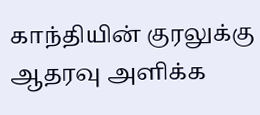காந்தியின் குரலுக்கு ஆதரவு அளிக்க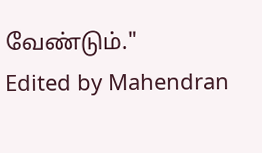வேண்டும்."
Edited by Mahendran